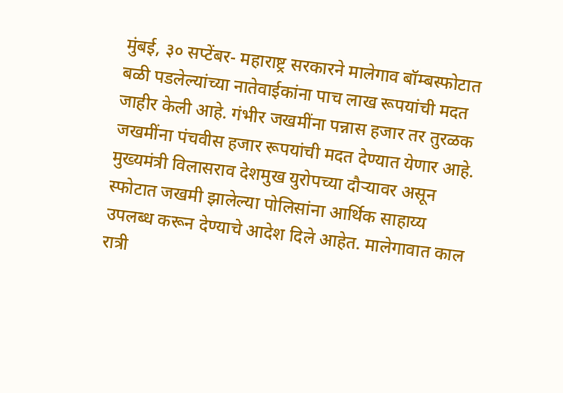मुंबई, ३० सप्टेंबर- महाराष्ट्र सरकारने मालेगाव बॉम्बस्फोटात बळी पडलेल्यांच्या नातेवाईकांना पाच लाख रूपयांची मदत जाहीर केली आहे. गंभीर जखमींना पन्नास हजार तर तुरळक जखमींना पंचवीस हजार रूपयांची मदत देण्यात येणार आहे.
मुख्यमंत्री विलासराव देशमुख युरोपच्या दौऱ्यावर असून स्फोटात जखमी झालेल्या पोलिसांना आर्थिक साहाय्य उपलब्ध करून देण्याचे आदेश दिले आहेत. मालेगावात काल रात्री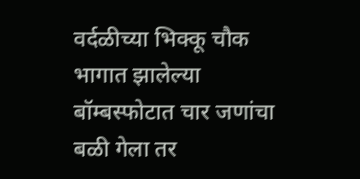वर्दळीच्या भिक्कू चौक भागात झालेल्या बॉम्बस्फोटात चार जणांचा बळी गेला तर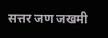सत्तर जण जखमी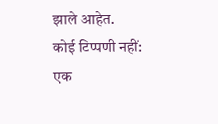झाले आहेत.
कोई टिप्पणी नहीं:
एक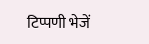टिप्पणी भेजें